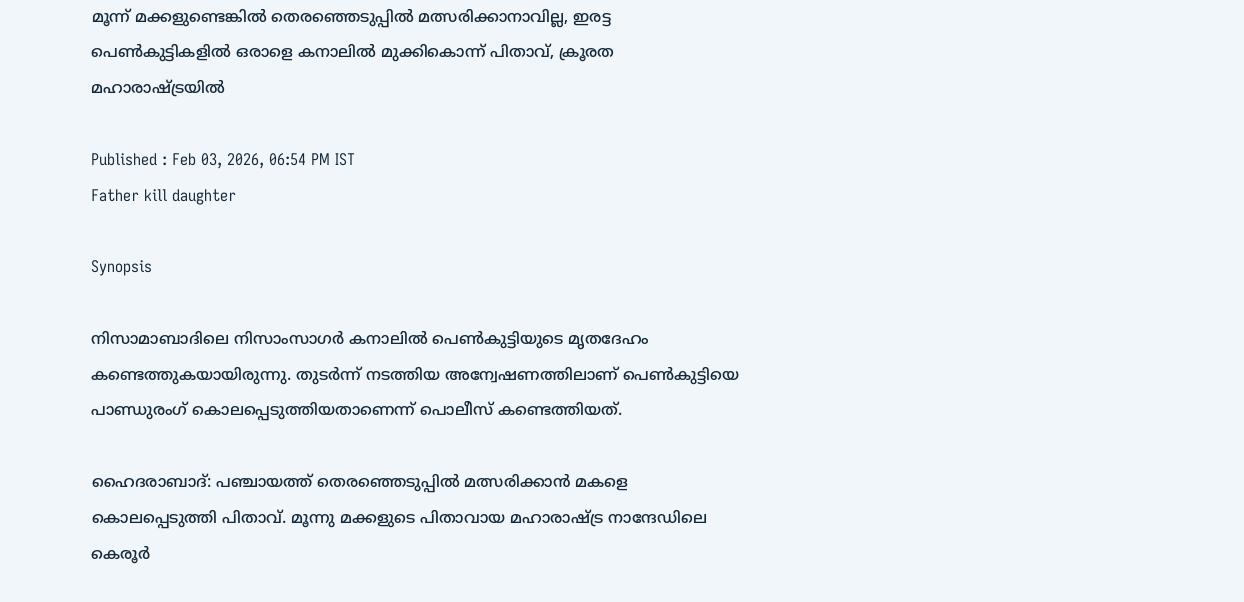മൂന്ന് മക്കളുണ്ടെങ്കിൽ തെരഞ്ഞെടുപ്പിൽ മത്സരിക്കാനാവില്ല, ഇരട്ട പെൺകുട്ടികളിൽ ഒരാളെ കനാലിൽ മുക്കികൊന്ന് പിതാവ്, ക്രൂരത മഹാരാഷ്ട്രയിൽ

Published : Feb 03, 2026, 06:54 PM IST
Father kill daughter

Synopsis

നിസാമാബാദിലെ നിസാംസാഗർ കനാലിൽ പെൺകുട്ടിയുടെ മൃതദേഹം കണ്ടെത്തുകയായിരുന്നു. തുട‍ർന്ന് നടത്തിയ അന്വേഷണത്തിലാണ് പെൺകുട്ടിയെ പാണ്ഡുരംഗ് കൊലപ്പെടുത്തിയതാണെന്ന് പൊലീസ് കണ്ടെത്തിയത്.

ഹൈദരാബാദ്: പ‌ഞ്ചായത്ത് തെരഞ്ഞെടുപ്പിൽ മത്സരിക്കാൻ മകളെ കൊലപ്പെടുത്തി പിതാവ്. മൂന്നു മക്കളുടെ പിതാവായ മഹാരാഷ്ട്ര നാന്ദേഡിലെ കെരൂർ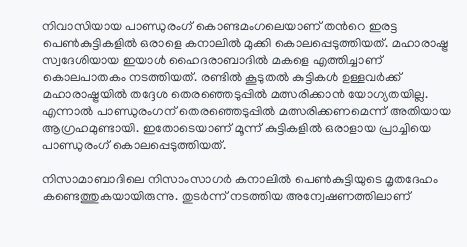നിവാസിയായ പാണ്ഡുരംഗ് കൊണ്ടമംഗലെയാണ് തന്‍റെ ഇരട്ട പെൺകുട്ടികളിൽ ഒരാളെ കനാലിൽ മുക്കി കൊലപ്പെടുത്തിയത്. മഹാരാഷ്ട്ര സ്വദേശിയായ ഇയാൾ ഹൈദരാബാദിൽ മകളെ എത്തിച്ചാണ് കൊലപാതകം നടത്തിയത്. രണ്ടിൽ കൂടുതൽ കുട്ടികൾ ഉള്ളവർക്ക് മഹാരാഷ്ട്രയിൽ തദ്ദേശ തെരഞ്ഞെടുപ്പിൽ മത്സരിക്കാൻ യോഗ്യതയില്ല. എന്നാൽ പാണ്ഡുരംഗന് തെരഞ്ഞെടുപ്പിൽ മത്സരിക്കണമെന്ന് അതിയായ ആഗ്രഹമുണ്ടായി. ഇതോടെയാണ് മൂന്ന് കുട്ടികളിൽ ഒരാളായ പ്രാച്ചിയെ പാണ്ഡുരംഗ് കൊലപ്പെടുത്തിയത്.

നിസാമാബാദിലെ നിസാംസാഗർ കനാലിൽ പെൺകുട്ടിയുടെ മൃതദേഹം കണ്ടെത്തുകയായിരുന്നു. തുട‍ർന്ന് നടത്തിയ അന്വേഷണത്തിലാണ്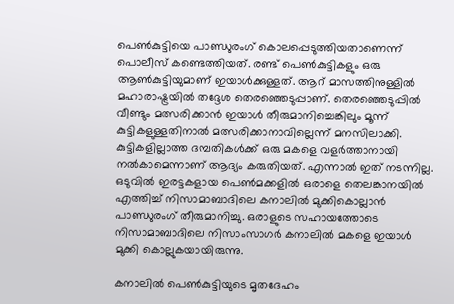പെൺകുട്ടിയെ പാണ്ഡുരംഗ് കൊലപ്പെടുത്തിയതാണെന്ന് പൊലീസ് കണ്ടെത്തിയത്. രണ്ട് പെൺകുട്ടികളും ഒരു ആൺകുട്ടിയുമാണ് ഇയാൾക്കുള്ളത്. ആറ് മാസത്തിനുള്ളിൽ മഹാരാഷ്ട്രയിൽ തദ്ദേശ തെരഞ്ഞെടുപ്പാണ്. തെരഞ്ഞെടുപ്പിൽ വീണ്ടും മത്സരിക്കാൻ ഇയാൾ തീരുമാനിച്ചെങ്കിലും മൂന്ന് കുട്ടികളുള്ളതിനാൽ മത്സരിക്കാനാവില്ലെന്ന് മനസിലാക്കി. കുട്ടികളില്ലാത്ത ദമ്പതികൾക്ക് ഒരു മകളെ വളർത്താനായി നൽകാമെന്നാണ് ആദ്യം കരുതിയത്. എന്നാൽ ഇത് നടന്നില്ല. ഒടുവിൽ ഇരട്ടകളായ പെൺമക്കളിൽ ഒരാളെ തെലങ്കാനയിൽ എത്തിച്ച് നിസാമാബാദിലെ കനാലിൽ മുക്കികൊല്ലാൻ പാണ്ഡുരംഗ് തീരുമാനിച്ചു. ഒരാളുടെ സഹായത്തോടെ നിസാമാബാദിലെ നിസാംസാഗർ കനാലിൽ മകളെ ഇയാൾ മുക്കി കൊല്ലുകയായിരുന്നു.

കനാലിൽ പെൺകുട്ടിയുടെ മൃതദേഹം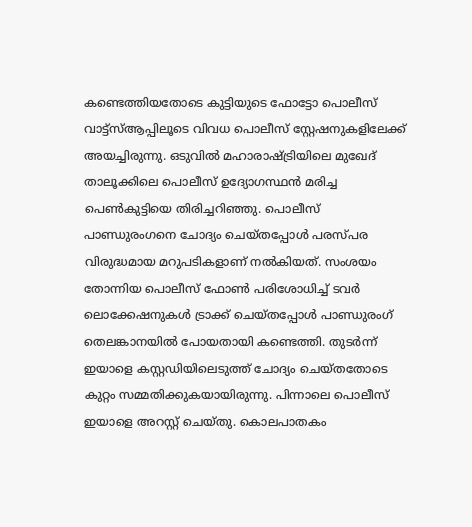കണ്ടെത്തിയതോടെ കുട്ടിയുടെ ഫോട്ടോ പൊലീസ് വാട്ട്സ്ആപ്പിലൂടെ വിവധ പൊലീസ് സ്റ്റേഷനുകളിലേക്ക് അയച്ചിരുന്നു. ഒടുവിൽ മഹാരാഷ്ട്രിയിലെ മുഖേദ് താലൂക്കിലെ പൊലീസ് ഉദ്യോഗസ്ഥൻ മരിച്ച പെൺകുട്ടിയെ തിരിച്ചറിഞ്ഞു. പൊലീസ് പാണ്ഡുരംഗനെ ചോദ്യം ചെയ്തപ്പോൾ പരസ്പര വിരുദ്ധമായ മറുപടികളാണ് നൽകിയത്. സംശയം തോന്നിയ പൊലീസ് ഫോൺ പരിശോധിച്ച് ടവർ ലൊക്കേഷനുകൾ ട്രാക്ക് ചെയ്തപ്പോൾ പാണ്ഡുരംഗ് തെലങ്കാനയിൽ പോയതായി കണ്ടെത്തി. തുടർന്ന് ഇയാളെ കസ്റ്റഡിയിലെടുത്ത് ചോദ്യം ചെയ്തതോടെ കുറ്റം സമ്മതിക്കുകയായിരുന്നു. പിന്നാലെ പൊലീസ് ഇയാളെ അറസ്റ്റ് ചെയ്തു. കൊലപാതകം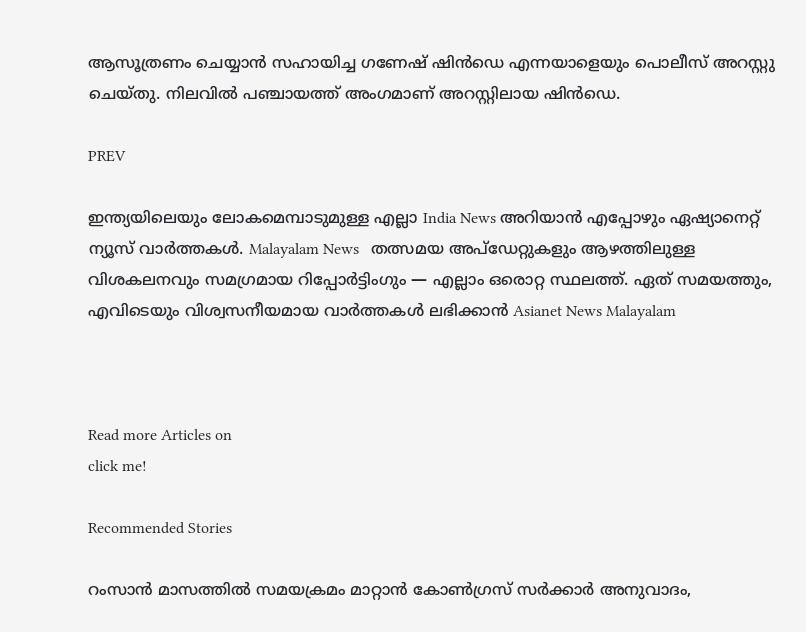ആസൂത്രണം ചെയ്യാൻ സഹായിച്ച ഗണേഷ് ഷിൻഡെ എന്നയാളെയും പൊലീസ് അറസ്റ്റു ചെയ്തു. നിലവിൽ പഞ്ചായത്ത് അംഗമാണ് അറസ്റ്റിലായ ഷിൻഡെ.

PREV

ഇന്ത്യയിലെയും ലോകമെമ്പാടുമുള്ള എല്ലാ India News അറിയാൻ എപ്പോഴും ഏഷ്യാനെറ്റ് ന്യൂസ് വാർത്തകൾ. Malayalam News   തത്സമയ അപ്‌ഡേറ്റുകളും ആഴത്തിലുള്ള വിശകലനവും സമഗ്രമായ റിപ്പോർട്ടിംഗും — എല്ലാം ഒരൊറ്റ സ്ഥലത്ത്. ഏത് സമയത്തും, എവിടെയും വിശ്വസനീയമായ വാർത്തകൾ ലഭിക്കാൻ Asianet News Malayalam



Read more Articles on
click me!

Recommended Stories

റംസാൻ മാസത്തിൽ സമയക്രമം മാറ്റാന്‍ കോണ്‍ഗ്രസ് സര്‍ക്കാര്‍ അനുവാദം,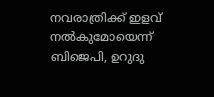നവരാത്രിക്ക് ഇളവ് നൽകുമോയെന്ന് ബിജെപി, ഉറുദു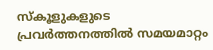സ്കൂളുകളുടെ പ്രവർത്തനത്തിൽ സമയമാറ്റം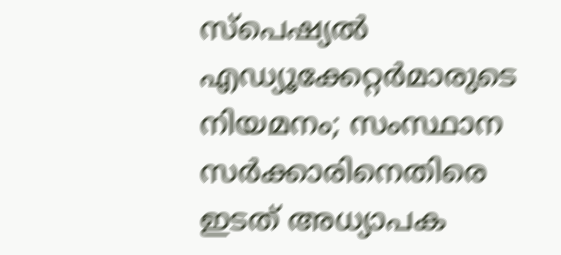സ്പെഷ്യൽ എഡ്യൂക്കേറ്റർമാരുടെ നിയമനം; സംസ്ഥാന സർക്കാരിനെതിരെ ഇടത് അധ്യാപക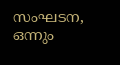സംഘടന, ഒന്നും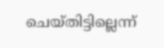ചെയ്തിട്ടില്ലെന്ന്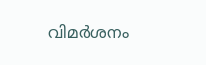വിമർശനം